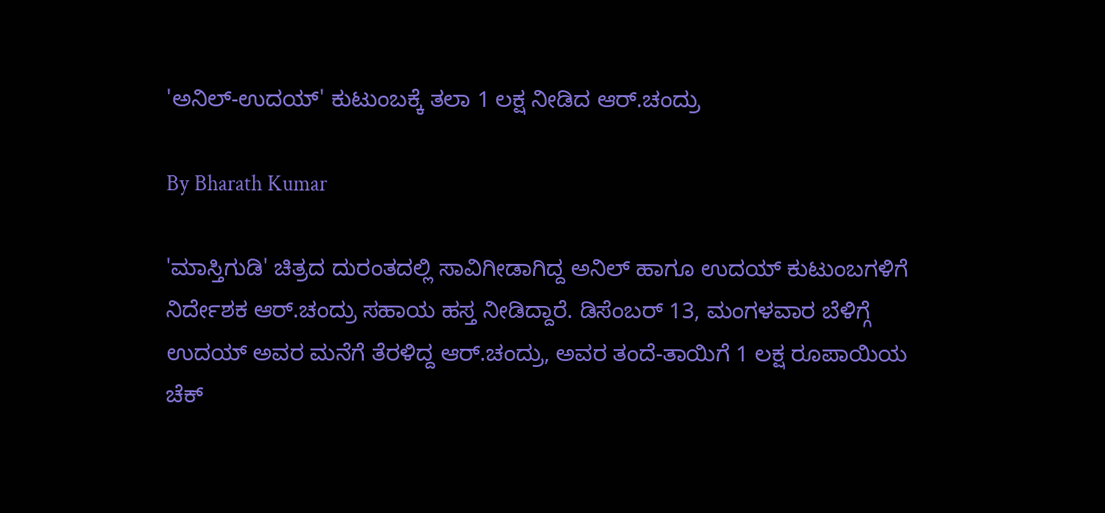'ಅನಿಲ್-ಉದಯ್' ಕುಟುಂಬಕ್ಕೆ ತಲಾ 1 ಲಕ್ಷ ನೀಡಿದ ಆರ್.ಚಂದ್ರು

By Bharath Kumar

'ಮಾಸ್ತಿಗುಡಿ' ಚಿತ್ರದ ದುರಂತದಲ್ಲಿ ಸಾವಿಗೀಡಾಗಿದ್ದ ಅನಿಲ್ ಹಾಗೂ ಉದಯ್ ಕುಟುಂಬಗಳಿಗೆ ನಿರ್ದೇಶಕ ಆರ್.ಚಂದ್ರು ಸಹಾಯ ಹಸ್ತ ನೀಡಿದ್ದಾರೆ. ಡಿಸೆಂಬರ್ 13, ಮಂಗಳವಾರ ಬೆಳಿಗ್ಗೆ ಉದಯ್ ಅವರ ಮನೆಗೆ ತೆರಳಿದ್ದ ಆರ್.ಚಂದ್ರು, ಅವರ ತಂದೆ-ತಾಯಿಗೆ 1 ಲಕ್ಷ ರೂಪಾಯಿಯ ಚೆಕ್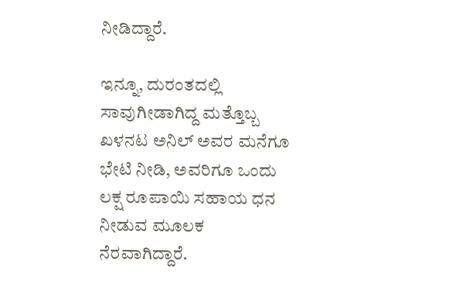ನೀಡಿದ್ದಾರೆ.

ಇನ್ನೂ, ದುರಂತದಲ್ಲಿ ಸಾವುಗೀಡಾಗಿದ್ದ ಮತ್ತೊಬ್ಬ ಖಳನಟ ಅನಿಲ್ ಅವರ ಮನೆಗೂ ಭೇಟಿ ನೀಡಿ, ಅವರಿಗೂ ಒಂದು ಲಕ್ಷ ರೂಪಾಯಿ ಸಹಾಯ ಧನ ನೀಡುವ ಮೂಲಕ ನೆರವಾಗಿದ್ದಾರೆ.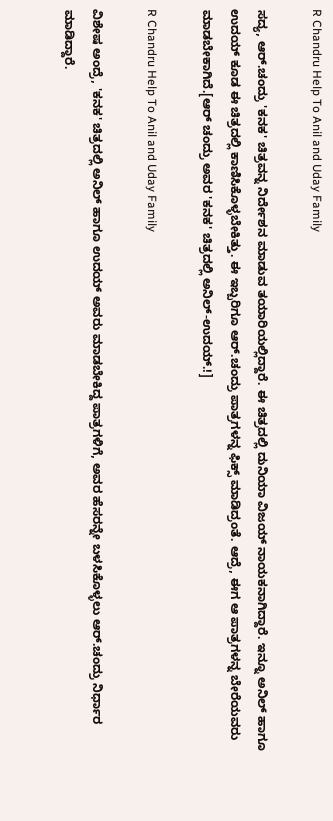R Chandru Help To Anil and Uday Family

ಸದ್ಯ, ಆರ್.ಚಂದ್ರು 'ಕನಕ' ಚಿತ್ರವನ್ನ ನಿರ್ದೇಶನ ಮಾಡುವ ತಯಾರಿಯಲ್ಲಿದ್ದಾರೆ. ಈ ಚಿತ್ರದಲ್ಲಿ ದುನಿಯಾ ವಿಜಯ್ ನಾಯಕನಾಗಿದ್ದಾರೆ. ಇನ್ನೂ ಅನಿಲ್ ಹಾಗೂ ಉದಯ್ ಕೂಡ ಈ ಚಿತ್ರದಲ್ಲಿ ಕಾಣಿಸಿಕೊಳ್ಳಬೇಕಿತ್ತು. ಈ ಇಬ್ಬರಿಗೂ ಆರ್.ಚಂದ್ರು ಪಾತ್ರಗಳನ್ನ ಫಿಕ್ಸ್ ಮಾಡಿದ್ರಂತೆ. ಆದ್ರೆ, ಈಗ ಆ ಪಾತ್ರಗಳನ್ನ ಬೇರೆಯವರು ಮಾಡಬೇಕಾಗಿದೆ.[ಆರ್ ಚಂದ್ರು ಅವರ 'ಕನಕ' ಚಿತ್ರದಲ್ಲಿ ಅನಿಲ್-ಉದಯ್.!]

R Chandru Help To Anil and Uday Family

ವಿಶೇಷ ಅಂದ್ರೆ, 'ಕನಕ' ಚಿತ್ರದಲ್ಲಿ ಅನಿಲ್ ಹಾಗೂ ಉದಯ್ ಅವರು ಮಾಡಬೇಕಿದ್ದ ಪಾತ್ರಗಳಿಗೆ, ಅವರ ಹೆಸರನ್ನೇ ಬಳಸಿಕೊಳ್ಳಲು ಆರ್.ಚಂದ್ರು ನಿರ್ಧಾರ ಮಾಡಿದ್ದಾರೆ.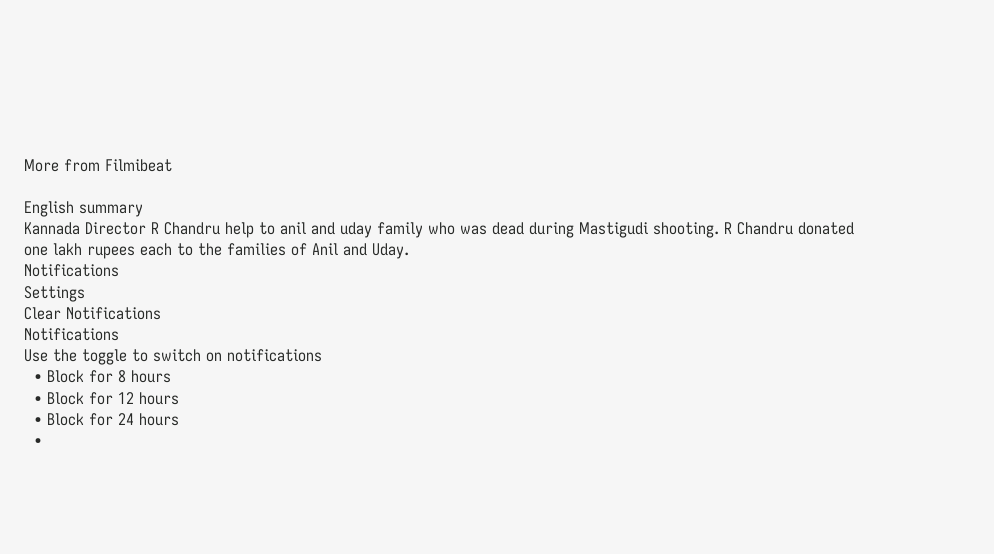More from Filmibeat

English summary
Kannada Director R Chandru help to anil and uday family who was dead during Mastigudi shooting. R Chandru donated one lakh rupees each to the families of Anil and Uday.
Notifications
Settings
Clear Notifications
Notifications
Use the toggle to switch on notifications
  • Block for 8 hours
  • Block for 12 hours
  • Block for 24 hours
  •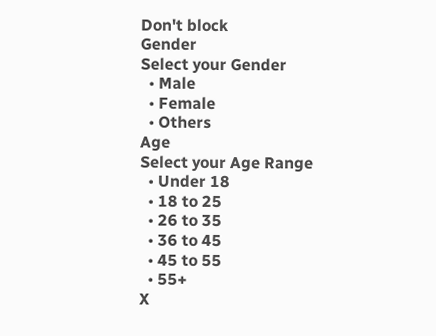Don't block
Gender
Select your Gender
  • Male
  • Female
  • Others
Age
Select your Age Range
  • Under 18
  • 18 to 25
  • 26 to 35
  • 36 to 45
  • 45 to 55
  • 55+
X